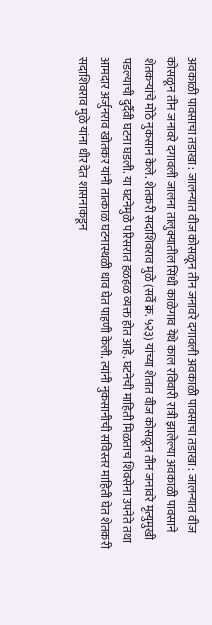अवकाळी पावसाचा तडाखा : जालन्यात वीज कोसळून तीन जनावरे दगावली अवकाळी पावसाचा तडाखा : जालन्यात वीज कोसळून तीन जनावरे दगावली जालना तालुक्यातील सिंधी काळेगाव येथे काल रविवारी रात्री झालेल्या अवकाळी पावसाने शेतकऱ्यांचे मोठे नुकसान केले. शेतकरी सदाशिवराव मुळे (सर्वे क्र. ५२३) यांच्या शेतात वीज कोसळून तीन जनावरे मृत्युमुखी पडल्याची दुर्दैवी घटना घडली. या घटनेमुळे परिसरात हळहळ व्यक्त होत आहे. घटनेची माहिती मिळताच शिवसेना उपनेते तथा आमदार अर्जुनराव खोतकर यांनी तात्काळ घटनास्थळी धाव घेत पाहणी केली. त्यांनी नुकसानीची सविस्तर माहिती घेत शेतकरी सदाशिवराव मुळे यांना धीर देत शासनाकडून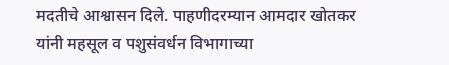मदतीचे आश्वासन दिले. पाहणीदरम्यान आमदार खोतकर यांनी महसूल व पशुसंवर्धन विभागाच्या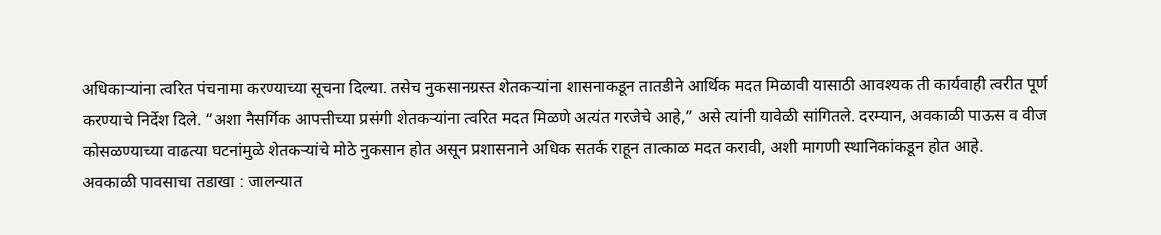अधिकाऱ्यांना त्वरित पंचनामा करण्याच्या सूचना दिल्या. तसेच नुकसानग्रस्त शेतकऱ्यांना शासनाकडून तातडीने आर्थिक मदत मिळावी यासाठी आवश्यक ती कार्यवाही त्वरीत पूर्ण करण्याचे निर्देश दिले. “अशा नैसर्गिक आपत्तीच्या प्रसंगी शेतकऱ्यांना त्वरित मदत मिळणे अत्यंत गरजेचे आहे,” असे त्यांनी यावेळी सांगितले. दरम्यान, अवकाळी पाऊस व वीज कोसळण्याच्या वाढत्या घटनांमुळे शेतकऱ्यांचे मोठे नुकसान होत असून प्रशासनाने अधिक सतर्क राहून तात्काळ मदत करावी, अशी मागणी स्थानिकांकडून होत आहे.
अवकाळी पावसाचा तडाखा : जालन्यात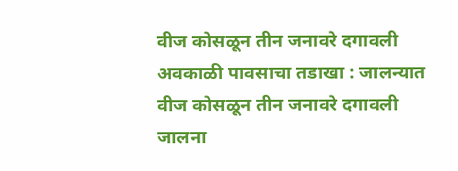वीज कोसळून तीन जनावरे दगावली अवकाळी पावसाचा तडाखा : जालन्यात वीज कोसळून तीन जनावरे दगावली जालना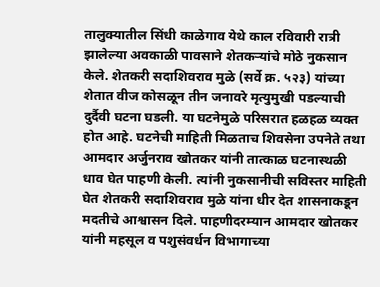तालुक्यातील सिंधी काळेगाव येथे काल रविवारी रात्री झालेल्या अवकाळी पावसाने शेतकऱ्यांचे मोठे नुकसान केले. शेतकरी सदाशिवराव मुळे (सर्वे क्र. ५२३) यांच्या शेतात वीज कोसळून तीन जनावरे मृत्युमुखी पडल्याची दुर्दैवी घटना घडली. या घटनेमुळे परिसरात हळहळ व्यक्त होत आहे. घटनेची माहिती मिळताच शिवसेना उपनेते तथा आमदार अर्जुनराव खोतकर यांनी तात्काळ घटनास्थळी धाव घेत पाहणी केली. त्यांनी नुकसानीची सविस्तर माहिती घेत शेतकरी सदाशिवराव मुळे यांना धीर देत शासनाकडून मदतीचे आश्वासन दिले. पाहणीदरम्यान आमदार खोतकर यांनी महसूल व पशुसंवर्धन विभागाच्या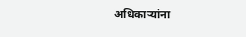अधिकाऱ्यांना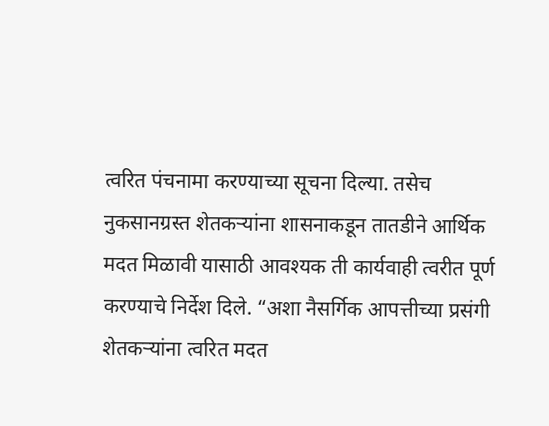त्वरित पंचनामा करण्याच्या सूचना दिल्या. तसेच नुकसानग्रस्त शेतकऱ्यांना शासनाकडून तातडीने आर्थिक मदत मिळावी यासाठी आवश्यक ती कार्यवाही त्वरीत पूर्ण करण्याचे निर्देश दिले. “अशा नैसर्गिक आपत्तीच्या प्रसंगी शेतकऱ्यांना त्वरित मदत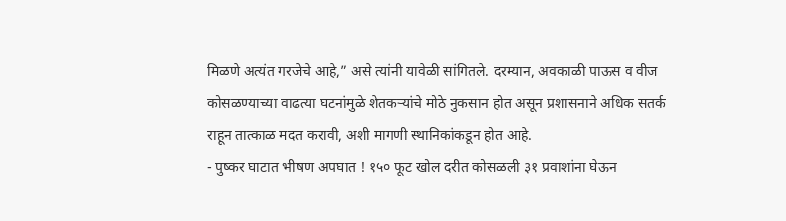मिळणे अत्यंत गरजेचे आहे,” असे त्यांनी यावेळी सांगितले. दरम्यान, अवकाळी पाऊस व वीज कोसळण्याच्या वाढत्या घटनांमुळे शेतकऱ्यांचे मोठे नुकसान होत असून प्रशासनाने अधिक सतर्क राहून तात्काळ मदत करावी, अशी मागणी स्थानिकांकडून होत आहे.
- पुष्कर घाटात भीषण अपघात ! १५० फूट खोल दरीत कोसळली ३१ प्रवाशांना घेऊन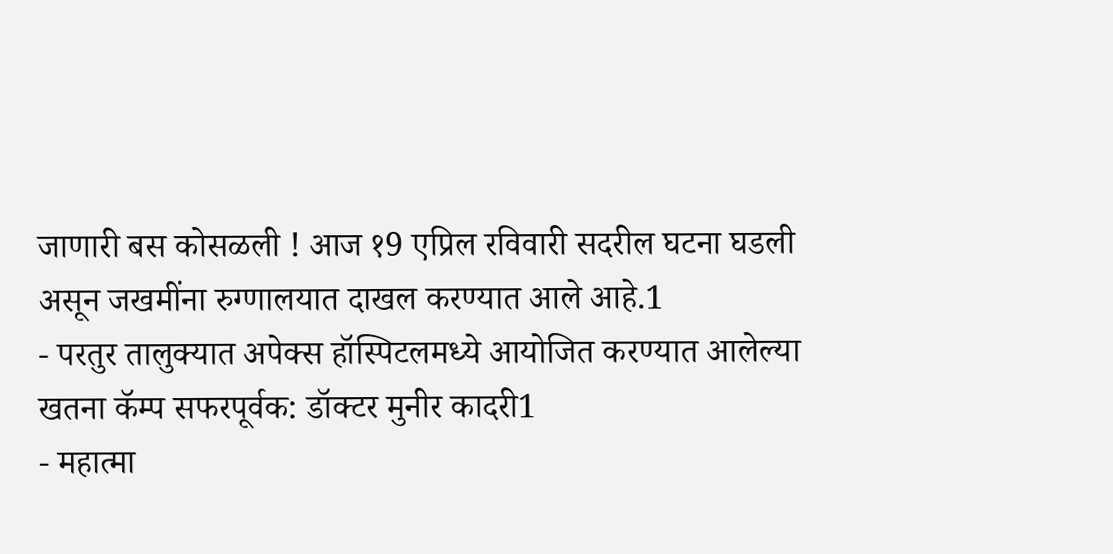जाणारी बस कोसळली ! आज १9 एप्रिल रविवारी सदरील घटना घडली असून जखमींना रुग्णालयात दाखल करण्यात आले आहे.1
- परतुर तालुक्यात अपेक्स हॉस्पिटलमध्ये आयोजित करण्यात आलेल्या खतना कॅम्प सफरपूर्वक: डॉक्टर मुनीर कादरी1
- महात्मा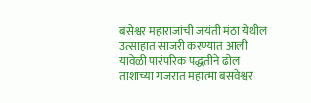बसेश्वर महाराजांची जयंती मंठा येथील उत्साहात साजरी करण्यात आली यावेळी पारंपरिक पद्धतीने ढोल ताशाच्या गजरात महात्मा बसवेश्वर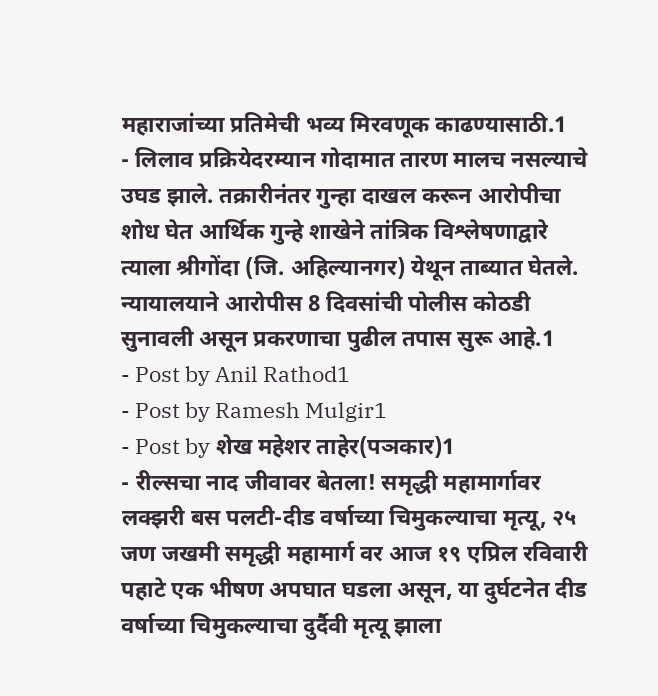महाराजांच्या प्रतिमेची भव्य मिरवणूक काढण्यासाठी.1
- लिलाव प्रक्रियेदरम्यान गोदामात तारण मालच नसल्याचे उघड झाले. तक्रारीनंतर गुन्हा दाखल करून आरोपीचा शोध घेत आर्थिक गुन्हे शाखेने तांत्रिक विश्लेषणाद्वारे त्याला श्रीगोंदा (जि. अहिल्यानगर) येथून ताब्यात घेतले. न्यायालयाने आरोपीस 8 दिवसांची पोलीस कोठडी सुनावली असून प्रकरणाचा पुढील तपास सुरू आहे.1
- Post by Anil Rathod1
- Post by Ramesh Mulgir1
- Post by शेख महेशर ताहेर(पञकार)1
- रील्सचा नाद जीवावर बेतला! समृद्धी महामार्गावर लक्झरी बस पलटी-दीड वर्षाच्या चिमुकल्याचा मृत्यू, २५ जण जखमी समृद्धी महामार्ग वर आज १९ एप्रिल रविवारी पहाटे एक भीषण अपघात घडला असून, या दुर्घटनेत दीड वर्षाच्या चिमुकल्याचा दुर्दैवी मृत्यू झाला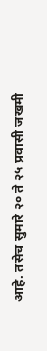आहे. तसेच सुमारे २० ते २५ प्रवासी जखमी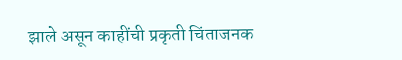झाले असून काहींची प्रकृती चिंताजनक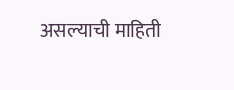असल्याची माहिती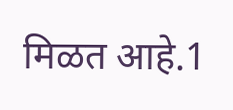मिळत आहे.1